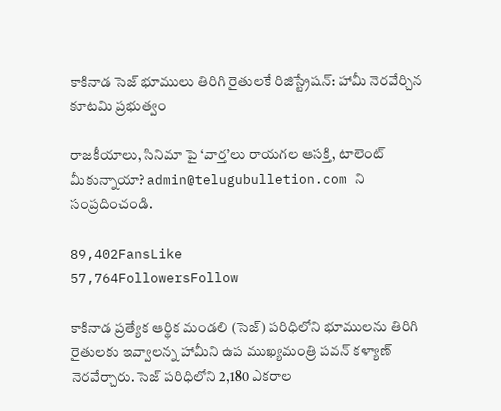కాకినాడ సెజ్ భూములు తిరిగి రైతులకే రిజిస్ట్రేషన్: హామీ నెరవేర్చిన కూటమి ప్రభుత్వం

రాజకీయాలు, సినిమా పై ‘వార్త’లు రాయగల ఆసక్తి, టాలెంట్ మీకున్నాయా? admin@telugubulletion.com ని సంప్రదించండి.

89,402FansLike
57,764FollowersFollow

కాకినాడ ప్రత్యేక ఆర్థిక మండలి (సెజ్) పరిధిలోని భూములను తిరిగి రైతులకు ఇవ్వాలన్న హామీని ఉప ముఖ్యమంత్రి పవన్ కళ్యాణ్ నెరవేర్చారు. సెజ్ పరిధిలోని 2,180 ఎకరాల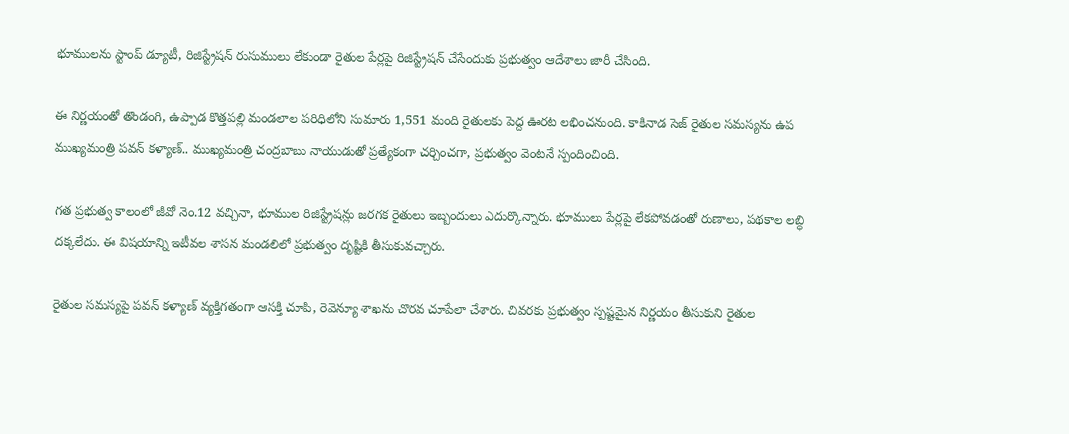భూములను స్టాంప్ డ్యూటీ, రిజిస్ట్రేషన్ రుసుములు లేకుండా రైతుల పేర్లపై రిజిస్ట్రేషన్ చేసేందుకు ప్రభుత్వం ఆదేశాలు జారీ చేసింది.

ఈ నిర్ణయంతో తొండంగి, ఉప్పాడ కొత్తపల్లి మండలాల పరిధిలోని సుమారు 1,551 మంది రైతులకు పెద్ద ఊరట లభించనుంది. కాకినాడ సెజ్ రైతుల సమస్యను ఉప ముఖ్యమంత్రి పవన్ కళ్యాణ్.. ముఖ్యమంత్రి చంద్రబాబు నాయుడుతో ప్రత్యేకంగా చర్చించగా, ప్రభుత్వం వెంటనే స్పందించింది.

గత ప్రభుత్వ కాలంలో జీవో నెం.12 వచ్చినా, భూముల రిజిస్ట్రేషన్లు జరగక రైతులు ఇబ్బందులు ఎదుర్కొన్నారు. భూములు పేర్లపై లేకపోవడంతో రుణాలు, పథకాల లబ్ధి దక్కలేదు. ఈ విషయాన్ని ఇటీవల శాసన మండలిలో ప్రభుత్వం దృష్టికి తీసుకువచ్చారు.

రైతుల సమస్యపై పవన్ కళ్యాణ్ వ్యక్తిగతంగా ఆసక్తి చూపి, రెవెన్యూ శాఖను చొరవ చూపేలా చేశారు. చివరకు ప్రభుత్వం స్పష్టమైన నిర్ణయం తీసుకుని రైతుల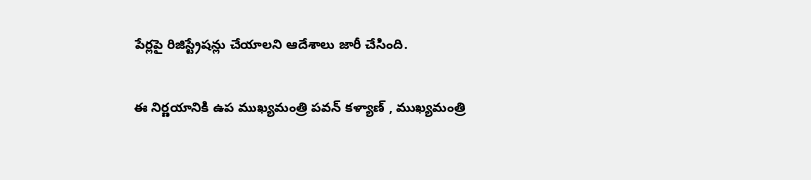పేర్లపై రిజిస్ట్రేషన్లు చేయాలని ఆదేశాలు జారీ చేసింది.

ఈ నిర్ణయానికి ఉప ముఖ్యమంత్రి పవన్ కళ్యాణ్ , ముఖ్యమంత్రి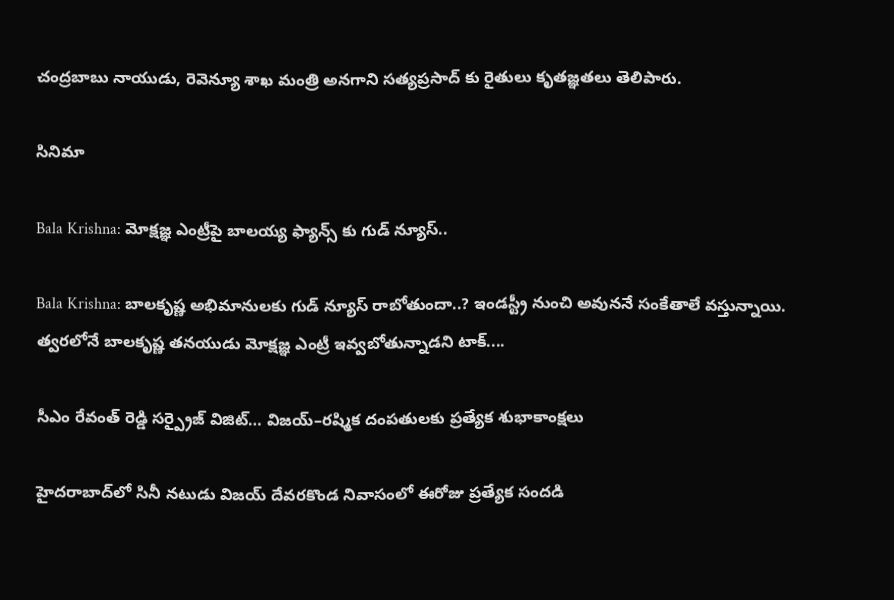చంద్రబాబు నాయుడు, రెవెన్యూ శాఖ మంత్రి అనగాని సత్యప్రసాద్ కు రైతులు కృతజ్ఞతలు తెలిపారు.

సినిమా

Bala Krishna: మోక్షజ్ఞ ఎంట్రీపై బాలయ్య ఫ్యాన్స్ కు గుడ్ న్యూస్..

Bala Krishna: బాలకృష్ణ అభిమానులకు గుడ్ న్యూస్ రాబోతుందా..? ఇండస్ట్రీ నుంచి అవుననే సంకేతాలే వస్తున్నాయి. త్వరలోనే బాలకృష్ణ తనయుడు మోక్షజ్ఞ ఎంట్రీ ఇవ్వబోతున్నాడని టాక్....

సీఎం రేవంత్ రెడ్డి సర్ప్రైజ్ విజిట్… విజయ్–రష్మిక దంపతులకు ప్రత్యేక శుభాకాంక్షలు

హైదరాబాద్‌లో సినీ నటుడు విజయ్ దేవరకొండ నివాసంలో ఈరోజు ప్రత్యేక సందడి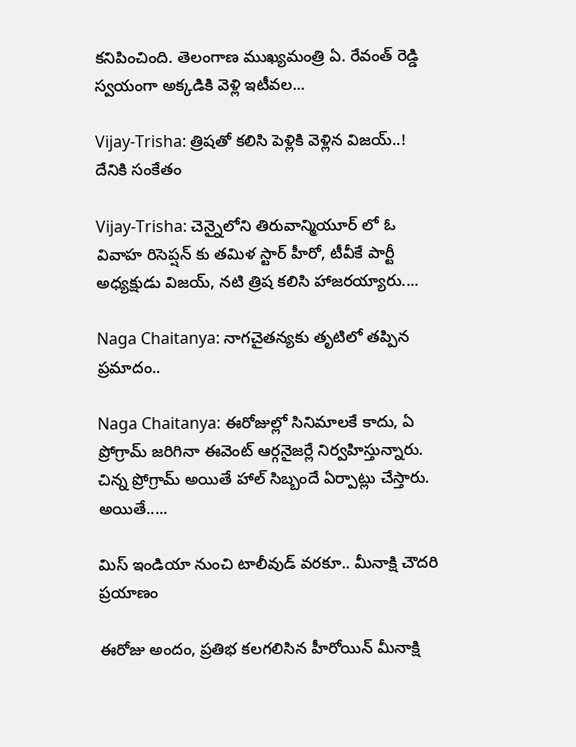కనిపించింది. తెలంగాణ ముఖ్యమంత్రి ఏ. రేవంత్ రెడ్డి స్వయంగా అక్కడికి వెళ్లి ఇటీవల...

Vijay-Trisha: త్రిషతో కలిసి పెళ్లికి వెళ్లిన విజయ్..! దేనికి సంకేతం

Vijay-Trisha: చెన్నైలోని తిరువాన్మియూర్ లో ఓ వివాహ రిసెప్షన్ కు తమిళ స్టార్ హీరో, టీవీకే పార్టీ అధ్యక్షుడు విజయ్, నటి త్రిష కలిసి హాజరయ్యారు....

Naga Chaitanya: నాగచైతన్యకు తృటిలో తప్పిన ప్రమాదం..

Naga Chaitanya: ఈరోజుల్లో సినిమాలకే కాదు, ఏ ప్రోగ్రామ్ జరిగినా ఈవెంట్ ఆర్గనైజర్లే నిర్వహిస్తున్నారు. చిన్న ప్రోగ్రామ్ అయితే హాల్ సిబ్బందే ఏర్పాట్లు చేస్తారు. అయితే.....

మిస్ ఇండియా నుంచి టాలీవుడ్ వరకూ.. మీనాక్షి చౌదరి ప్రయాణం

ఈరోజు అందం, ప్రతిభ కలగలిసిన హీరోయిన్ మీనాక్షి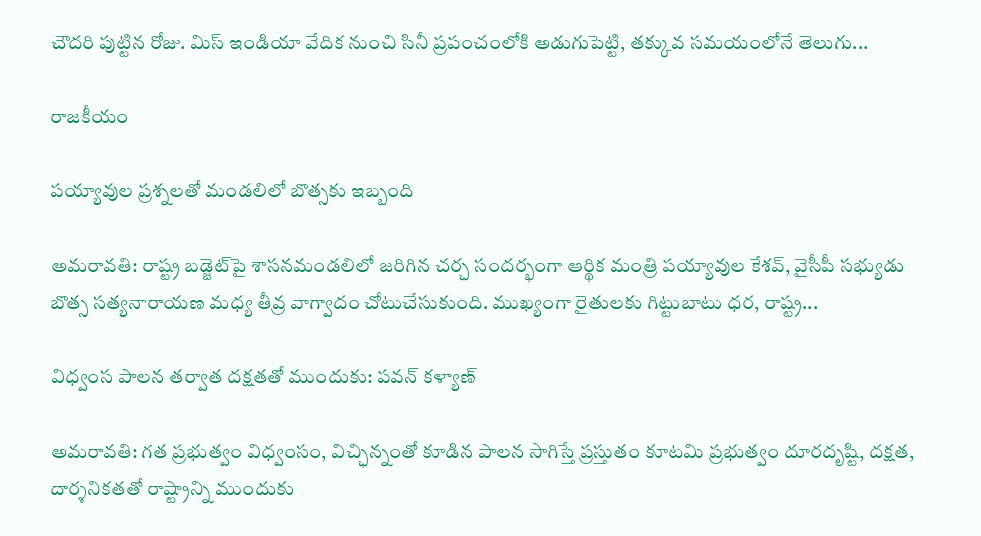చౌదరి పుట్టిన రోజు. మిస్ ఇండియా వేదిక నుంచి సినీ ప్రపంచంలోకి అడుగుపెట్టి, తక్కువ సమయంలోనే తెలుగు...

రాజకీయం

పయ్యావుల ప్రశ్నలతో మండలిలో బొత్సకు ఇబ్బంది

అమరావతి: రాష్ట్ర బడ్జెట్‌పై శాసనమండలిలో జరిగిన చర్చ సందర్భంగా ఆర్థిక మంత్రి పయ్యావుల కేశవ్, వైసీపీ సభ్యుడు బొత్స సత్యనారాయణ మధ్య తీవ్ర వాగ్వాదం చోటుచేసుకుంది. ముఖ్యంగా రైతులకు గిట్టుబాటు ధర, రాష్ట్ర...

విధ్వంస పాలన తర్వాత దక్షతతో ముందుకు: పవన్ కళ్యాణ్

అమరావతి: గత ప్రభుత్వం విధ్వంసం, విచ్ఛిన్నంతో కూడిన పాలన సాగిస్తే ప్రస్తుతం కూటమి ప్రభుత్వం దూరదృష్టి, దక్షత, దార్శనికతతో రాష్ట్రాన్ని ముందుకు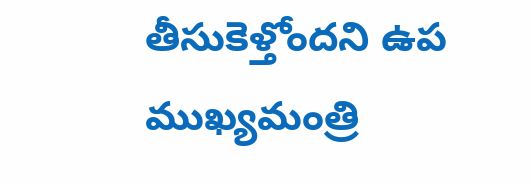తీసుకెళ్తోందని ఉప ముఖ్యమంత్రి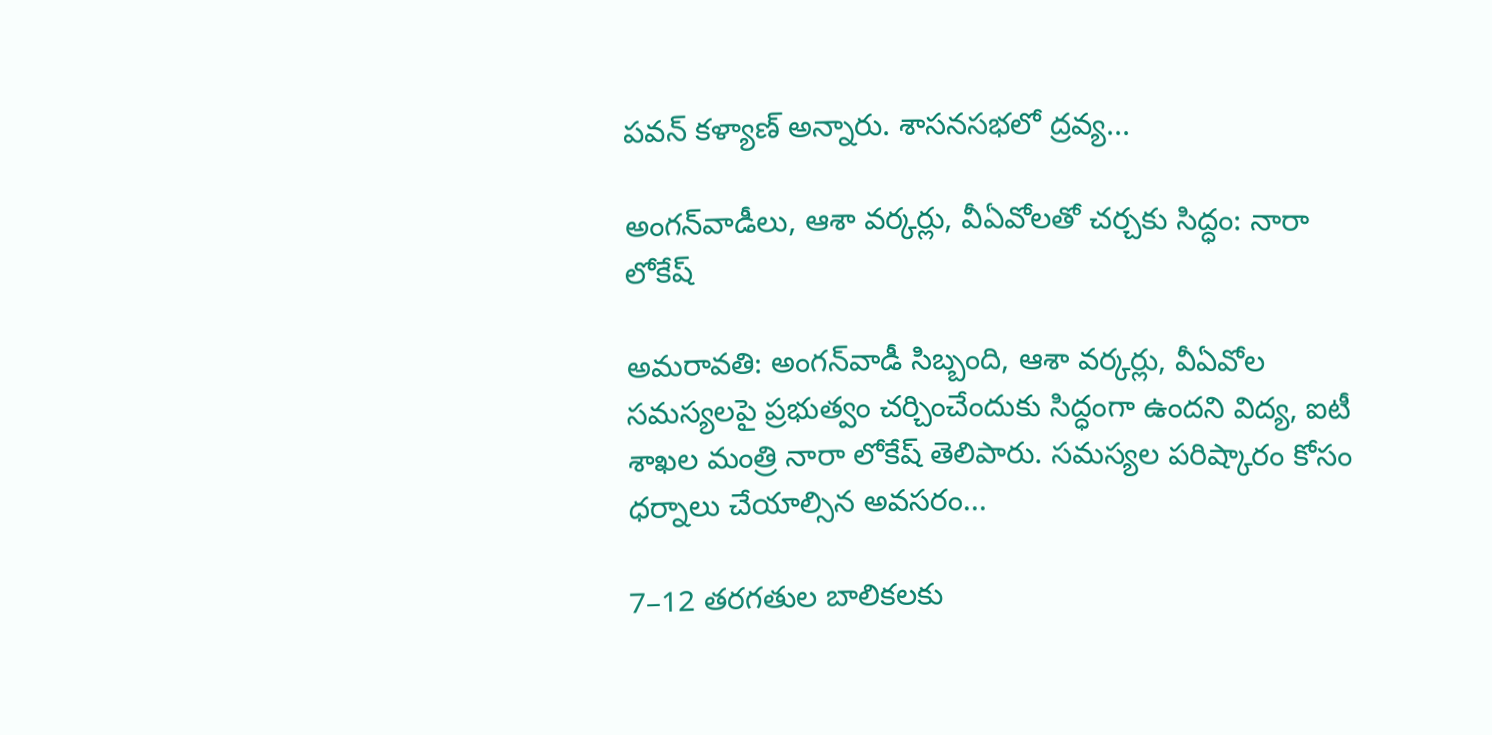పవన్ కళ్యాణ్ అన్నారు. శాసనసభలో ద్రవ్య...

అంగన్‌వాడీలు, ఆశా వర్కర్లు, వీఏవోలతో చర్చకు సిద్ధం: నారా లోకేష్

అమరావతి: అంగన్‌వాడీ సిబ్బంది, ఆశా వర్కర్లు, వీఏవోల సమస్యలపై ప్రభుత్వం చర్చించేందుకు సిద్ధంగా ఉందని విద్య, ఐటీ శాఖల మంత్రి నారా లోకేష్ తెలిపారు. సమస్యల పరిష్కారం కోసం ధర్నాలు చేయాల్సిన అవసరం...

7–12 తరగతుల బాలికలకు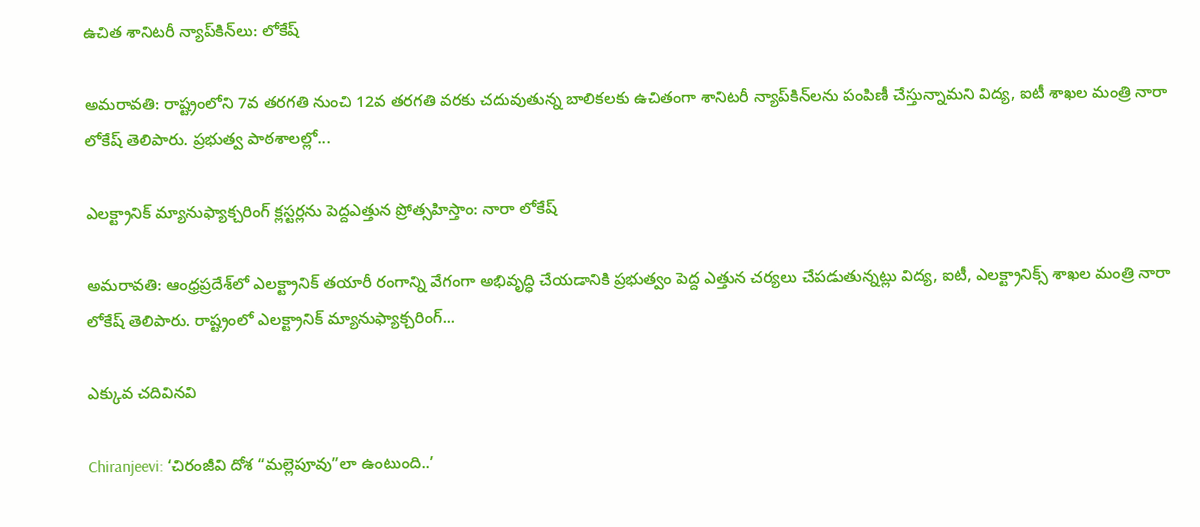ఉచిత శానిటరీ న్యాప్‌కిన్‌లు: లోకేష్

అమరావతి: రాష్ట్రంలోని 7వ తరగతి నుంచి 12వ తరగతి వరకు చదువుతున్న బాలికలకు ఉచితంగా శానిటరీ న్యాప్‌కిన్‌లను పంపిణీ చేస్తున్నామని విద్య, ఐటీ శాఖల మంత్రి నారా లోకేష్ తెలిపారు. ప్రభుత్వ పాఠశాలల్లో...

ఎలక్ట్రానిక్ మ్యానుఫ్యాక్చరింగ్ క్లస్టర్లను పెద్దఎత్తున ప్రోత్సహిస్తాం: నారా లోకేష్

అమరావతి: ఆంధ్రప్రదేశ్‌లో ఎలక్ట్రానిక్ తయారీ రంగాన్ని వేగంగా అభివృద్ధి చేయడానికి ప్రభుత్వం పెద్ద ఎత్తున చర్యలు చేపడుతున్నట్లు విద్య, ఐటీ, ఎలక్ట్రానిక్స్ శాఖల మంత్రి నారా లోకేష్ తెలిపారు. రాష్ట్రంలో ఎలక్ట్రానిక్ మ్యానుఫ్యాక్చరింగ్...

ఎక్కువ చదివినవి

Chiranjeevi: ‘చిరంజీవి దోశ “మల్లెపూవు”లా ఉంటుంది..’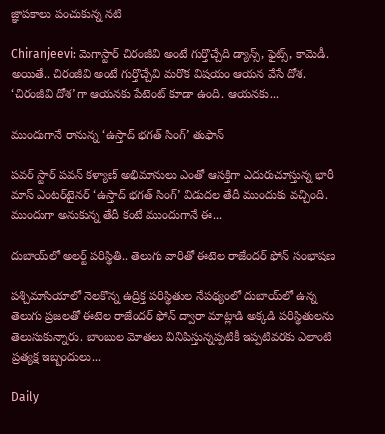జ్ఞాపకాలు పంచుకున్న నటి

Chiranjeevi: మెగాస్టార్ చిరంజీవి అంటే గుర్తొచ్చేది డ్యాన్స్, ఫైట్స్, కామెడీ. అయితే.. చిరంజీవి అంటే గుర్తొచ్చేవి మరొక విషయం ఆయన వేసే దోశ. ‘చిరంజీవి దోశ’గా ఆయనకు పేటెంట్ కూడా ఉంది. ఆయనకు...

ముందుగానే రానున్న ‘ఉస్తాద్ భగత్ సింగ్’ తుఫాన్

పవర్ స్టార్ పవన్ కళ్యాణ్ అభిమానులు ఎంతో ఆసక్తిగా ఎదురుచూస్తున్న భారీ మాస్ ఎంటర్‌టైనర్ ‘ఉస్తాద్ భగత్ సింగ్’ విడుదల తేదీ ముందుకు వచ్చింది. ముందుగా అనుకున్న తేదీ కంటే ముందుగానే ఈ...

దుబాయ్‌లో అలర్ట్ పరిస్థితి.. తెలుగు వారితో ఈటెల రాజేందర్ ఫోన్ సంభాషణ

పశ్చిమాసియాలో నెలకొన్న ఉద్రిక్త పరిస్థితుల నేపథ్యంలో దుబాయ్‌లో ఉన్న తెలుగు ప్రజలతో ఈటెల రాజేందర్ ఫోన్ ద్వారా మాట్లాడి అక్కడి పరిస్థితులను తెలుసుకున్నారు. బాంబుల మోతలు వినిపిస్తున్నప్పటికీ ఇప్పటివరకు ఎలాంటి ప్రత్యక్ష ఇబ్బందులు...

Daily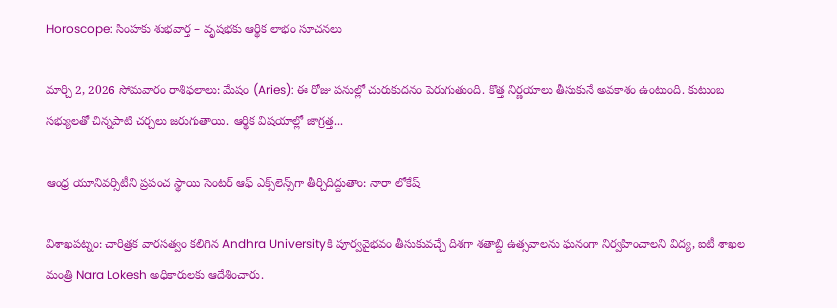Horoscope: సింహకు శుభవార్త – వృషభకు ఆర్థిక లాభం సూచనలు

మార్చి 2, 2026 సోమవారం రాశిఫలాలు: మేషం (Aries): ఈ రోజు పనుల్లో చురుకుదనం పెరుగుతుంది. కొత్త నిర్ణయాలు తీసుకునే అవకాశం ఉంటుంది. కుటుంబ సభ్యులతో చిన్నపాటి చర్చలు జరుగుతాయి. ఆర్థిక విషయాల్లో జాగ్రత్త...

ఆంధ్ర యూనివర్సిటీని ప్రపంచ స్థాయి సెంటర్ ఆఫ్ ఎక్స్‌లెన్స్‌గా తీర్చిదిద్దుతాం: నారా లోకేష్

విశాఖపట్నం: చారిత్రక వారసత్వం కలిగిన Andhra Universityకి పూర్వవైభవం తీసుకువచ్చే దిశగా శతాబ్ది ఉత్సవాలను ఘనంగా నిర్వహించాలని విద్య, ఐటీ శాఖల మంత్రి Nara Lokesh అధికారులకు ఆదేశించారు.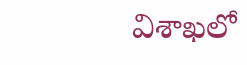విశాఖలో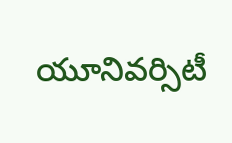యూనివర్సిటీ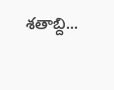శతాబ్ది...